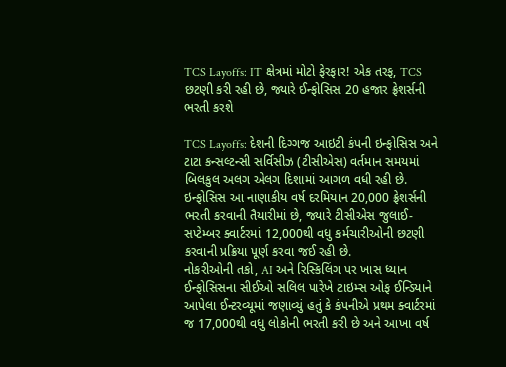TCS Layoffs: IT ક્ષેત્રમાં મોટો ફેરફાર! એક તરફ, TCS છટણી કરી રહી છે, જ્યારે ઈન્ફોસિસ 20 હજાર ફ્રેશર્સની ભરતી કરશે

TCS Layoffs: દેશની દિગ્ગજ આઇટી કંપની ઇન્ફોસિસ અને ટાટા કન્સલ્ટન્સી સર્વિસીઝ (ટીસીએસ) વર્તમાન સમયમાં બિલકુલ અલગ એલગ દિશામાં આગળ વધી રહી છે. ઇન્ફોસિસ આ નાણાકીય વર્ષ દરમિયાન 20,000 ફ્રેશર્સની ભરતી કરવાની તૈયારીમાં છે, જ્યારે ટીસીએસ જુલાઈ-સપ્ટેમ્બર ક્વાર્ટરમાં 12,000થી વધુ કર્મચારીઓની છટણી કરવાની પ્રક્રિયા પૂર્ણ કરવા જઈ રહી છે.
નોકરીઓની તકો, AI અને રિસ્કિલિંગ પર ખાસ ધ્યાન
ઈન્ફોસિસના સીઈઓ સલિલ પારેખે ટાઇમ્સ ઓફ ઈન્ડિયાને આપેલા ઈન્ટરવ્યૂમાં જણાવ્યું હતું કે કંપનીએ પ્રથમ ક્વાર્ટરમાં જ 17,000થી વધુ લોકોની ભરતી કરી છે અને આખા વર્ષ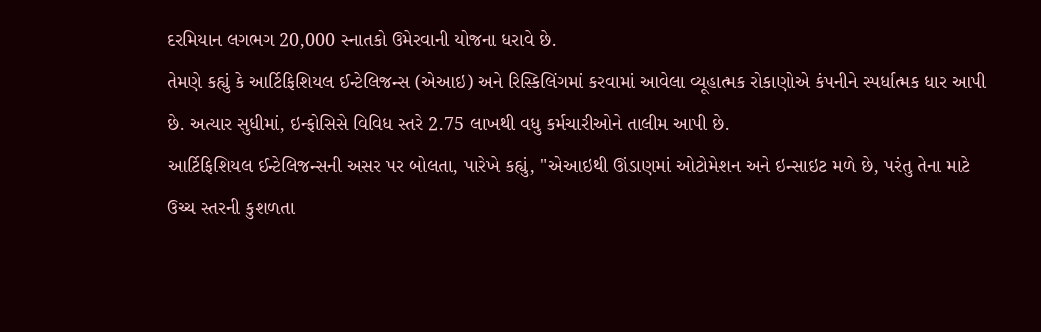દરમિયાન લગભગ 20,000 સ્નાતકો ઉમેરવાની યોજના ધરાવે છે.
તેમણે કહ્યું કે આર્ટિફિશિયલ ઈન્ટેલિજન્સ (એઆઇ) અને રિસ્કિલિંગમાં કરવામાં આવેલા વ્યૂહાત્મક રોકાણોએ કંપનીને સ્પર્ધાત્મક ધાર આપી છે. અત્યાર સુધીમાં, ઇન્ફોસિસે વિવિધ સ્તરે 2.75 લાખથી વધુ કર્મચારીઓને તાલીમ આપી છે.
આર્ટિફિશિયલ ઈન્ટેલિજન્સની અસર પર બોલતા, પારેખે કહ્યું, "એઆઇથી ઊંડાણમાં ઓટોમેશન અને ઇન્સાઇટ મળે છે, પરંતુ તેના માટે ઉચ્ચ સ્તરની કુશળતા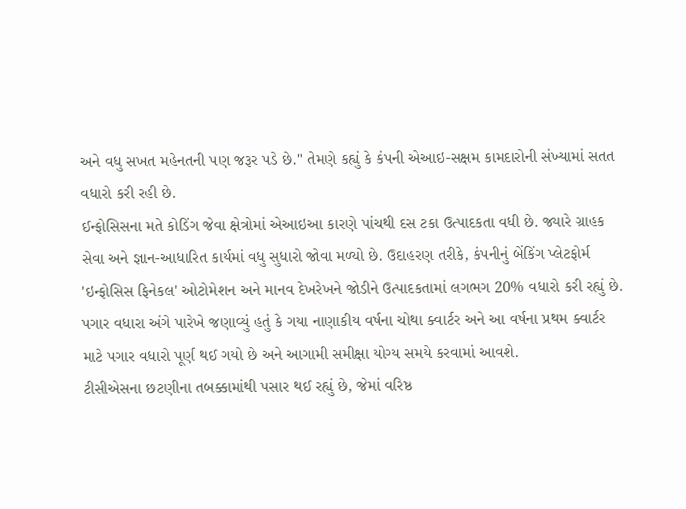અને વધુ સખત મહેનતની પણ જરૂર પડે છે." તેમણે કહ્યું કે કંપની એઆઇ-સક્ષમ કામદારોની સંખ્યામાં સતત વધારો કરી રહી છે.
ઈન્ફોસિસના મતે કોડિંગ જેવા ક્ષેત્રોમાં એઆઇઆ કારણે પાંચથી દસ ટકા ઉત્પાદકતા વધી છે. જ્યારે ગ્રાહક સેવા અને જ્ઞાન-આધારિત કાર્યમાં વધુ સુધારો જોવા મળ્યો છે. ઉદાહરણ તરીકે, કંપનીનું બેંકિંગ પ્લેટફોર્મ 'ઇન્ફોસિસ ફિનેકલ' ઓટોમેશન અને માનવ દેખરેખને જોડીને ઉત્પાદકતામાં લગભગ 20% વધારો કરી રહ્યું છે.
પગાર વધારા અંગે પારેખે જણાવ્યું હતું કે ગયા નાણાકીય વર્ષના ચોથા ક્વાર્ટર અને આ વર્ષના પ્રથમ ક્વાર્ટર માટે પગાર વધારો પૂર્ણ થઈ ગયો છે અને આગામી સમીક્ષા યોગ્ય સમયે કરવામાં આવશે.
ટીસીએસના છટણીના તબક્કામાંથી પસાર થઈ રહ્યું છે, જેમાં વરિષ્ઠ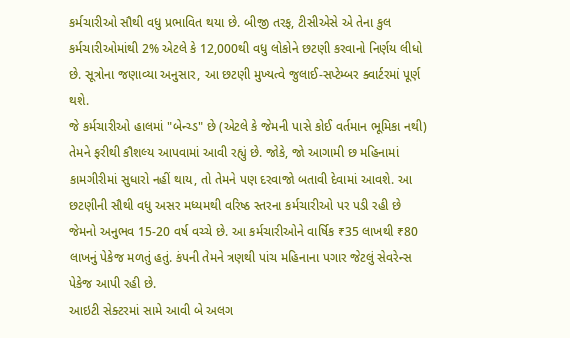કર્મચારીઓ સૌથી વધુ પ્રભાવિત થયા છે. બીજી તરફ, ટીસીએસે એ તેના કુલ કર્મચારીઓમાંથી 2% એટલે કે 12,000થી વધુ લોકોને છટણી કરવાનો નિર્ણય લીધો છે. સૂત્રોના જણાવ્યા અનુસાર, આ છટણી મુખ્યત્વે જુલાઈ-સપ્ટેમ્બર ક્વાર્ટરમાં પૂર્ણ થશે.
જે કર્મચારીઓ હાલમાં "બેન્ચ્ડ" છે (એટલે કે જેમની પાસે કોઈ વર્તમાન ભૂમિકા નથી) તેમને ફરીથી કૌશલ્ય આપવામાં આવી રહ્યું છે. જોકે, જો આગામી છ મહિનામાં કામગીરીમાં સુધારો નહીં થાય, તો તેમને પણ દરવાજો બતાવી દેવામાં આવશે. આ છટણીની સૌથી વધુ અસર મધ્યમથી વરિષ્ઠ સ્તરના કર્મચારીઓ પર પડી રહી છે જેમનો અનુભવ 15-20 વર્ષ વચ્ચે છે. આ કર્મચારીઓને વાર્ષિક ₹35 લાખથી ₹80 લાખનું પેકેજ મળતું હતું. કંપની તેમને ત્રણથી પાંચ મહિનાના પગાર જેટલું સેવરેન્સ પેકેજ આપી રહી છે.
આઇટી સેક્ટરમાં સામે આવી બે અલગ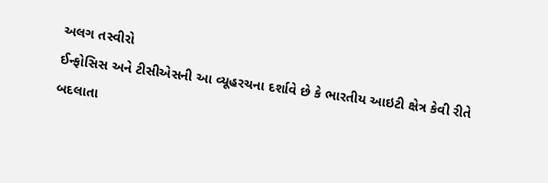અલગ તસ્વીરો
ઈન્ફોસિસ અને ટીસીએસની આ વ્યૂહરચના દર્શાવે છે કે ભારતીય આઇટી ક્ષેત્ર કેવી રીતે બદલાતા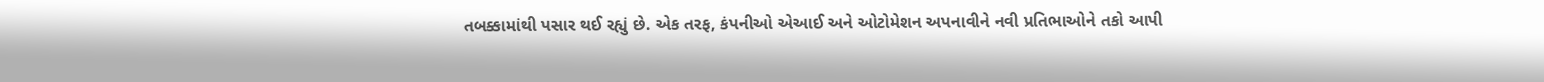તબક્કામાંથી પસાર થઈ રહ્યું છે. એક તરફ, કંપનીઓ એઆઈ અને ઓટોમેશન અપનાવીને નવી પ્રતિભાઓને તકો આપી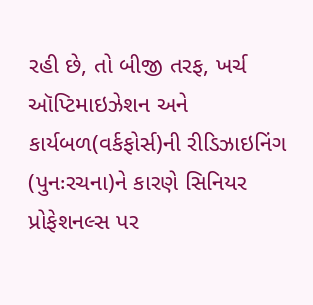રહી છે, તો બીજી તરફ, ખર્ચ ઑપ્ટિમાઇઝેશન અને કાર્યબળ(વર્કફોર્સ)ની રીડિઝાઇનિંગ (પુનઃરચના)ને કારણે સિનિયર પ્રોફેશનલ્સ પર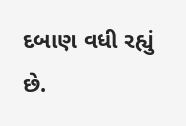દબાણ વધી રહ્યું છે.